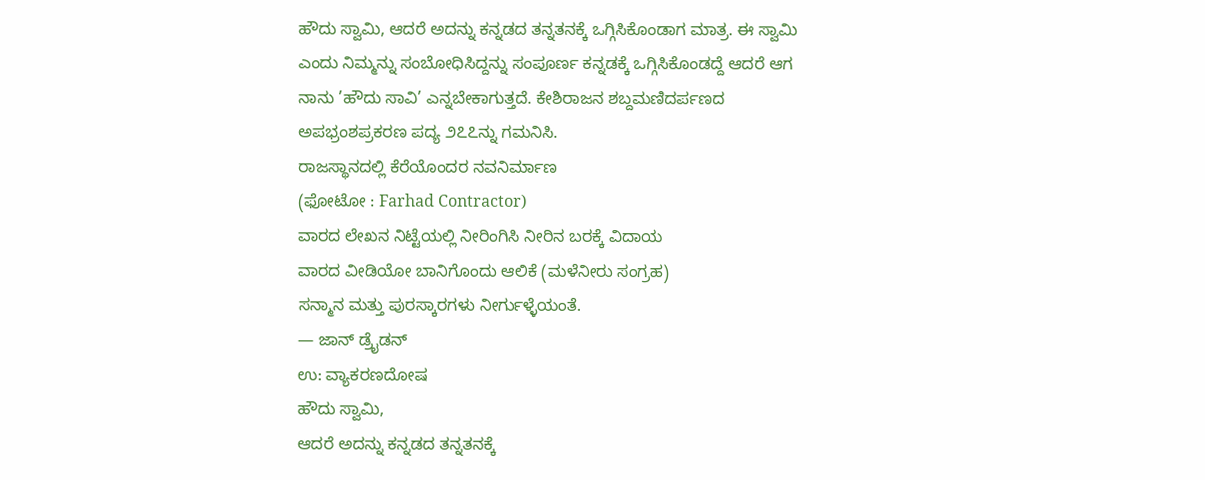ಹೌದು ಸ್ವಾಮಿ, ಆದರೆ ಅದನ್ನು ಕನ್ನಡದ ತನ್ನತನಕ್ಕೆ ಒಗ್ಗಿಸಿಕೊಂಡಾಗ ಮಾತ್ರ. ಈ ಸ್ವಾಮಿ ಎಂದು ನಿಮ್ಮನ್ನು ಸಂಬೋಧಿಸಿದ್ದನ್ನು ಸಂಪೂರ್ಣ ಕನ್ನಡಕ್ಕೆ ಒಗ್ಗಿಸಿಕೊಂಡದ್ದೆ ಆದರೆ ಆಗ ನಾನು ’ಹೌದು ಸಾವಿ’ ಎನ್ನಬೇಕಾಗುತ್ತದೆ. ಕೇಶಿರಾಜನ ಶಬ್ದಮಣಿದರ್ಪಣದ ಅಪಭ್ರಂಶಪ್ರಕರಣ ಪದ್ಯ ೨೭೭ನ್ನು ಗಮನಿಸಿ.
ರಾಜಸ್ಥಾನದಲ್ಲಿ ಕೆರೆಯೊಂದರ ನವನಿರ್ಮಾಣ
(ಫೋಟೋ : Farhad Contractor)
ವಾರದ ಲೇಖನ ನಿಟ್ಟೆಯಲ್ಲಿ ನೀರಿಂಗಿಸಿ ನೀರಿನ ಬರಕ್ಕೆ ವಿದಾಯ
ವಾರದ ವೀಡಿಯೋ ಬಾನಿಗೊಂದು ಆಲಿಕೆ (ಮಳೆನೀರು ಸಂಗ್ರಹ)
ಸನ್ಮಾನ ಮತ್ತು ಪುರಸ್ಕಾರಗಳು ನೀರ್ಗುಳ್ಳೆಯಂತೆ.
— ಜಾನ್ ಡ್ರೈಡನ್
ಉ: ವ್ಯಾಕರಣದೋಷ
ಹೌದು ಸ್ವಾಮಿ,
ಆದರೆ ಅದನ್ನು ಕನ್ನಡದ ತನ್ನತನಕ್ಕೆ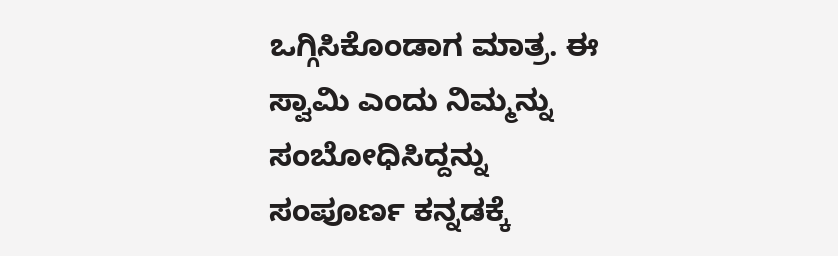ಒಗ್ಗಿಸಿಕೊಂಡಾಗ ಮಾತ್ರ. ಈ ಸ್ವಾಮಿ ಎಂದು ನಿಮ್ಮನ್ನು ಸಂಬೋಧಿಸಿದ್ದನ್ನು ಸಂಪೂರ್ಣ ಕನ್ನಡಕ್ಕೆ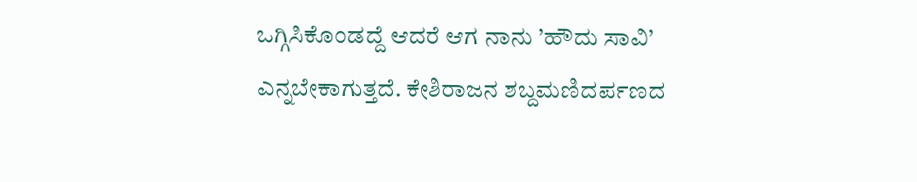ಒಗ್ಗಿಸಿಕೊಂಡದ್ದೆ ಆದರೆ ಆಗ ನಾನು ’ಹೌದು ಸಾವಿ’ ಎನ್ನಬೇಕಾಗುತ್ತದೆ. ಕೇಶಿರಾಜನ ಶಬ್ದಮಣಿದರ್ಪಣದ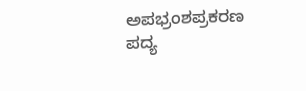ಅಪಭ್ರಂಶಪ್ರಕರಣ ಪದ್ಯ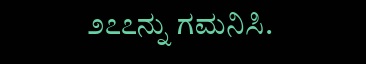೨೭೭ನ್ನು ಗಮನಿಸಿ.